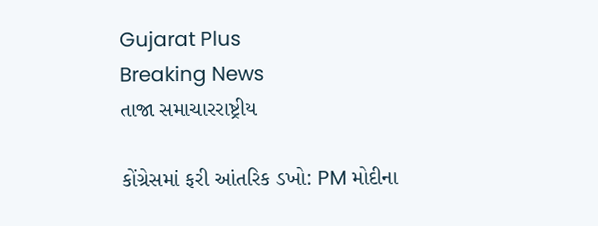Gujarat Plus
Breaking News
તાજા સમાચારરાષ્ટ્રીય

કોંગ્રેસમાં ફરી આંતરિક ડખો: PM મોદીના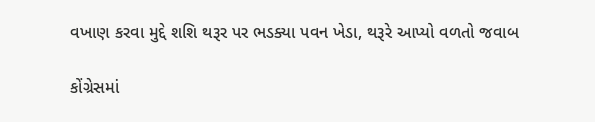વખાણ કરવા મુદ્દે શશિ થરૂર પર ભડક્યા પવન ખેડા, થરૂરે આપ્યો વળતો જવાબ

કોંગ્રેસમાં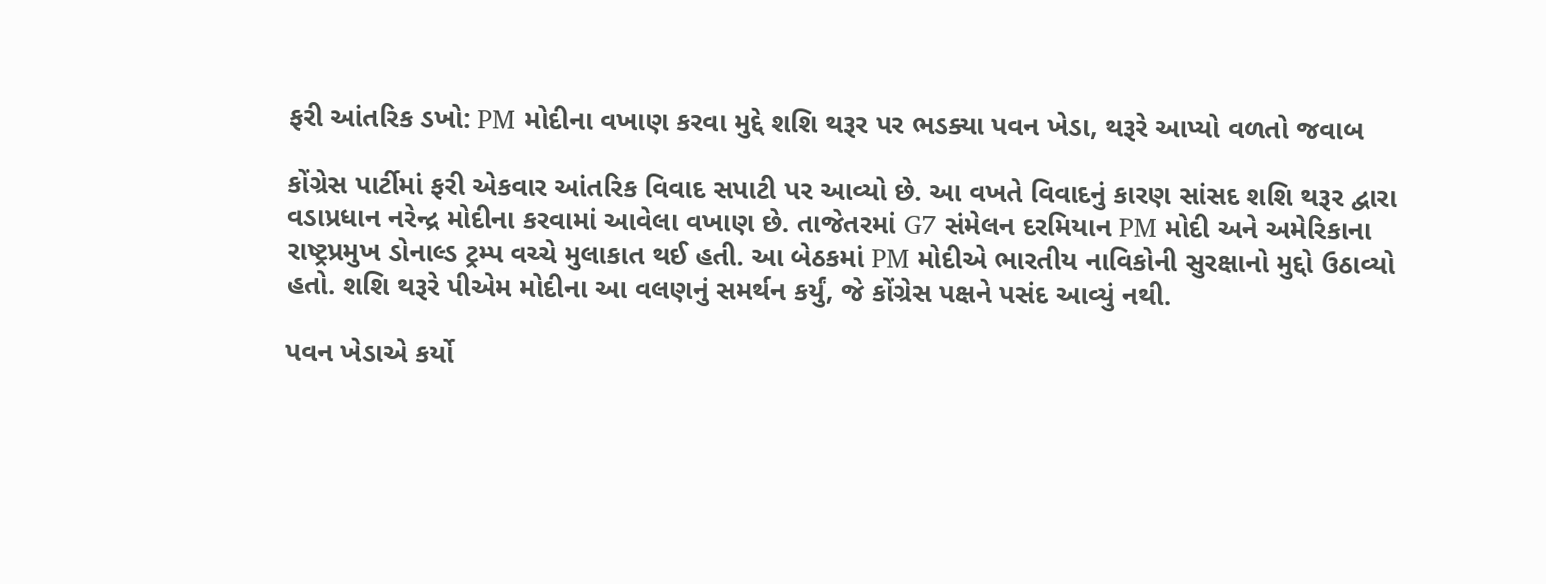ફરી આંતરિક ડખો: PM મોદીના વખાણ કરવા મુદ્દે શશિ થરૂર પર ભડક્યા પવન ખેડા, થરૂરે આપ્યો વળતો જવાબ

કોંગ્રેસ પાર્ટીમાં ફરી એકવાર આંતરિક વિવાદ સપાટી પર આવ્યો છે. આ વખતે વિવાદનું કારણ સાંસદ શશિ થરૂર દ્વારા વડાપ્રધાન નરેન્દ્ર મોદીના કરવામાં આવેલા વખાણ છે. તાજેતરમાં G7 સંમેલન દરમિયાન PM મોદી અને અમેરિકાના રાષ્ટ્રપ્રમુખ ડોનાલ્ડ ટ્રમ્પ વચ્ચે મુલાકાત થઈ હતી. આ બેઠકમાં PM મોદીએ ભારતીય નાવિકોની સુરક્ષાનો મુદ્દો ઉઠાવ્યો હતો. શશિ થરૂરે પીએમ મોદીના આ વલણનું સમર્થન કર્યું, જે કોંગ્રેસ પક્ષને પસંદ આવ્યું નથી.

પવન ખેડાએ કર્યો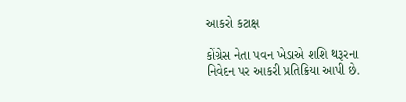આકરો કટાક્ષ

કોંગ્રેસ નેતા પવન ખેડાએ શશિ થરૂરના નિવેદન પર આકરી પ્રતિક્રિયા આપી છે.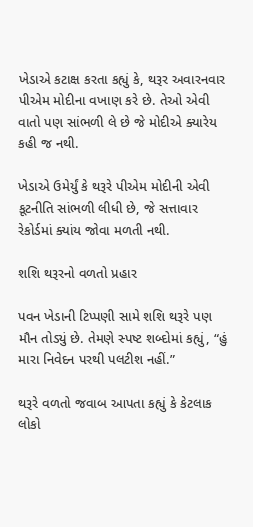ખેડાએ કટાક્ષ કરતા કહ્યું કે, થરૂર અવારનવાર પીએમ મોદીના વખાણ કરે છે. તેઓ એવી વાતો પણ સાંભળી લે છે જે મોદીએ ક્યારેય કહી જ નથી.

ખેડાએ ઉમેર્યું કે થરૂરે પીએમ મોદીની એવી કૂટનીતિ સાંભળી લીધી છે, જે સત્તાવાર રેકોર્ડમાં ક્યાંય જોવા મળતી નથી.

શશિ થરૂરનો વળતો પ્રહાર

પવન ખેડાની ટિપ્પણી સામે શશિ થરૂરે પણ મૌન તોડ્યું છે. તેમણે સ્પષ્ટ શબ્દોમાં કહ્યું, “હું મારા નિવેદન પરથી પલટીશ નહીં.”

થરૂરે વળતો જવાબ આપતા કહ્યું કે કેટલાક લોકો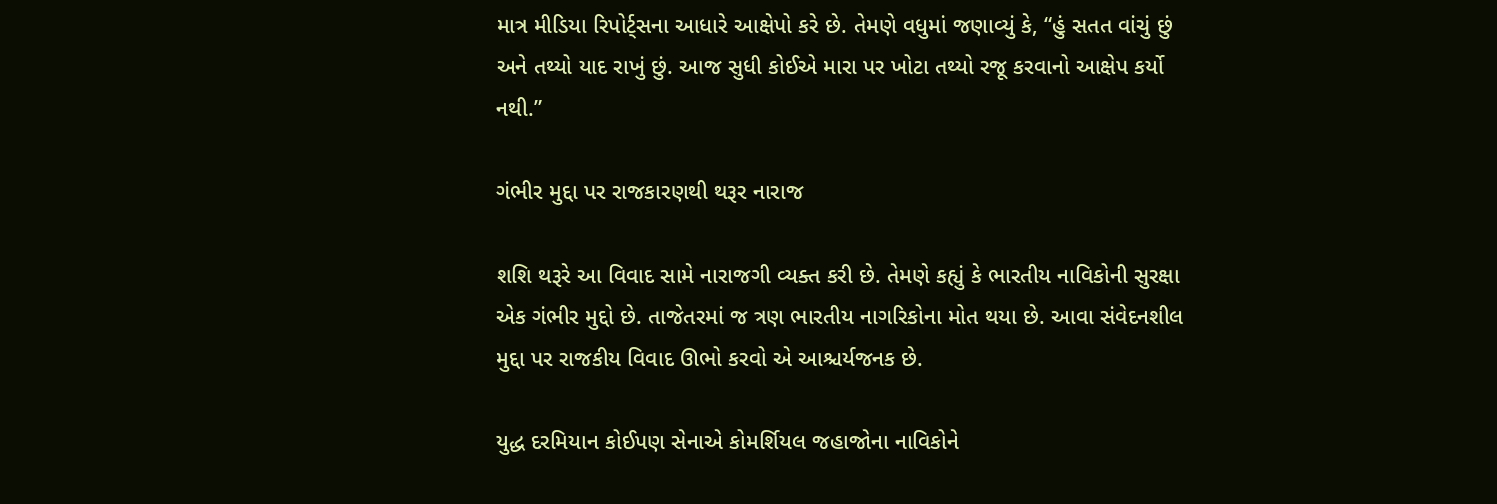માત્ર મીડિયા રિપોર્ટ્સના આધારે આક્ષેપો કરે છે. તેમણે વધુમાં જણાવ્યું કે, “હું સતત વાંચું છું અને તથ્યો યાદ રાખું છું. આજ સુધી કોઈએ મારા પર ખોટા તથ્યો રજૂ કરવાનો આક્ષેપ કર્યો નથી.”

ગંભીર મુદ્દા પર રાજકારણથી થરૂર નારાજ

શશિ થરૂરે આ વિવાદ સામે નારાજગી વ્યક્ત કરી છે. તેમણે કહ્યું કે ભારતીય નાવિકોની સુરક્ષા એક ગંભીર મુદ્દો છે. તાજેતરમાં જ ત્રણ ભારતીય નાગરિકોના મોત થયા છે. આવા સંવેદનશીલ મુદ્દા પર રાજકીય વિવાદ ઊભો કરવો એ આશ્ચર્યજનક છે.

યુદ્ધ દરમિયાન કોઈપણ સેનાએ કોમર્શિયલ જહાજોના નાવિકોને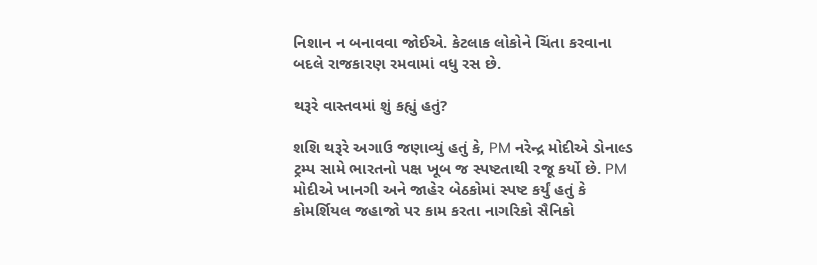નિશાન ન બનાવવા જોઈએ. કેટલાક લોકોને ચિંતા કરવાના બદલે રાજકારણ રમવામાં વધુ રસ છે.

થરૂરે વાસ્તવમાં શું કહ્યું હતું?

શશિ થરૂરે અગાઉ જણાવ્યું હતું કે, PM નરેન્દ્ર મોદીએ ડોનાલ્ડ ટ્રમ્પ સામે ભારતનો પક્ષ ખૂબ જ સ્પષ્ટતાથી રજૂ કર્યો છે. PM મોદીએ ખાનગી અને જાહેર બેઠકોમાં સ્પષ્ટ કર્યું હતું કે કોમર્શિયલ જહાજો પર કામ કરતા નાગરિકો સૈનિકો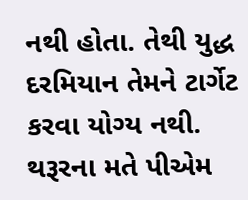નથી હોતા. તેથી યુદ્ધ દરમિયાન તેમને ટાર્ગેટ કરવા યોગ્ય નથી. થરૂરના મતે પીએમ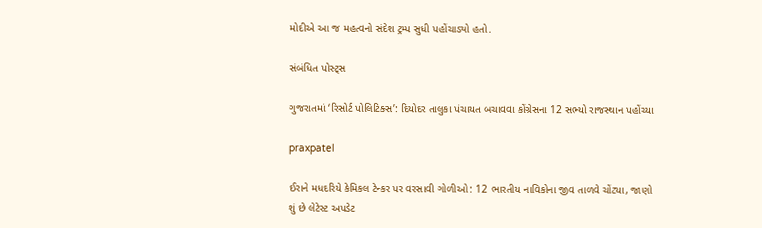મોદીએ આ જ મહત્વનો સંદેશ ટ્રમ્પ સુધી પહોંચાડ્યો હતો.

સંબંધિત પોસ્ટ્સ

ગુજરાતમાં ‘રિસોર્ટ પોલિટિક્સ’: દિયોદર તાલુકા પંચાયત બચાવવા કોંગ્રેસના 12 સભ્યો રાજસ્થાન પહોંચ્યા

praxpatel

ઈરાને મધદરિયે કેમિકલ ટેન્કર પર વરસાવી ગોળીઓ: 12 ભારતીય નાવિકોના જીવ તાળવે ચોંટ્યા, જાણો શું છે લેટેસ્ટ અપડેટ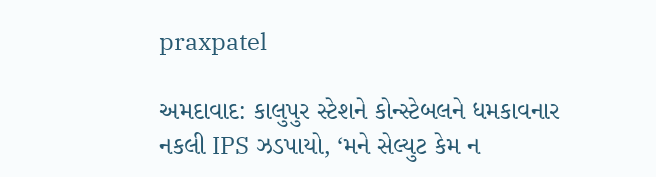praxpatel

અમદાવાદ: કાલુપુર સ્ટેશને કોન્સ્ટેબલને ધમકાવનાર નકલી IPS ઝડપાયો, ‘મને સેલ્યુટ કેમ ન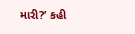મારી?’ કહી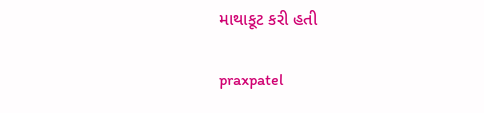માથાકૂટ કરી હતી

praxpatel